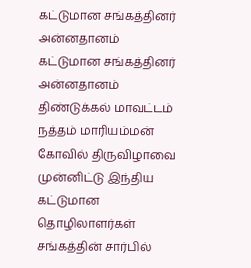கட்டுமான சங்கத்தினர் அன்னதானம்
கட்டுமான சங்கத்தினர் அன்னதானம் திண்டுக்கல் மாவட்டம் நத்தம் மாரியம்மன் கோவில் திருவிழாவை முன்னிட்டு இந்திய கட்டுமான தொழிலாளர்கள் சங்கத்தின் சார்பில்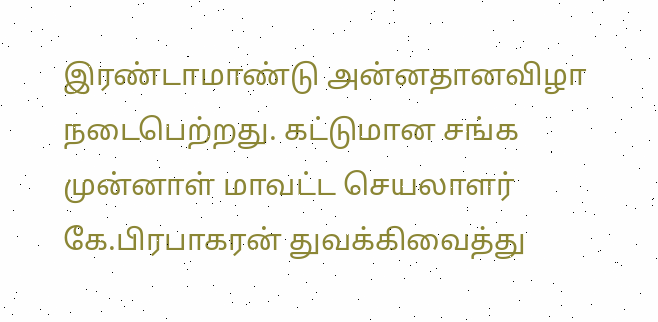இரண்டாமாண்டு அன்னதானவிழா நடைபெற்றது. கட்டுமான சங்க முன்னாள் மாவட்ட செயலாளர் கே.பிரபாகரன் துவக்கிவைத்து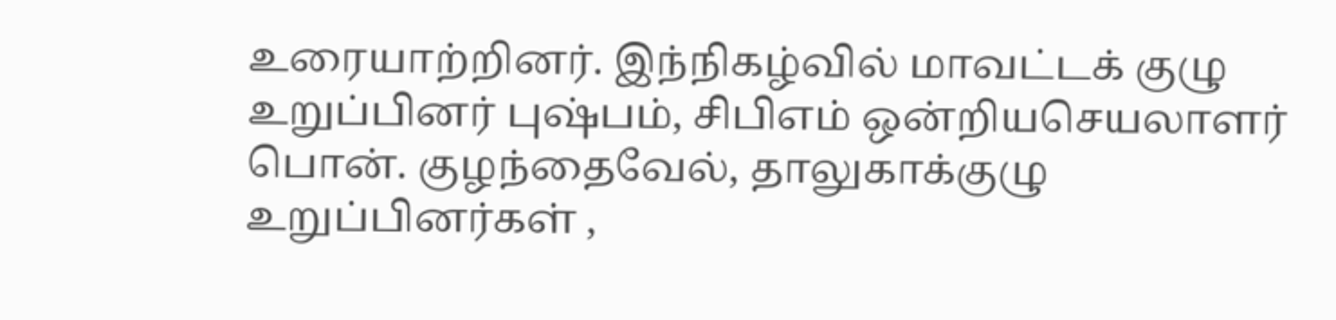உரையாற்றினர். இந்நிகழ்வில் மாவட்டக் குழு உறுப்பினர் புஷ்பம், சிபிஎம் ஒன்றியசெயலாளர் பொன். குழந்தைவேல், தாலுகாக்குழு உறுப்பினர்கள் ,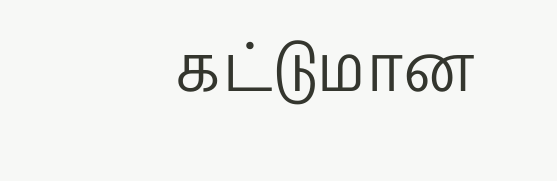கட்டுமான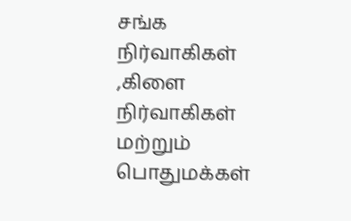சங்க நிர்வாகிகள் ,கிளை நிர்வாகிகள் மற்றும் பொதுமக்கள்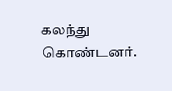கலந்து கொண்டனர்.